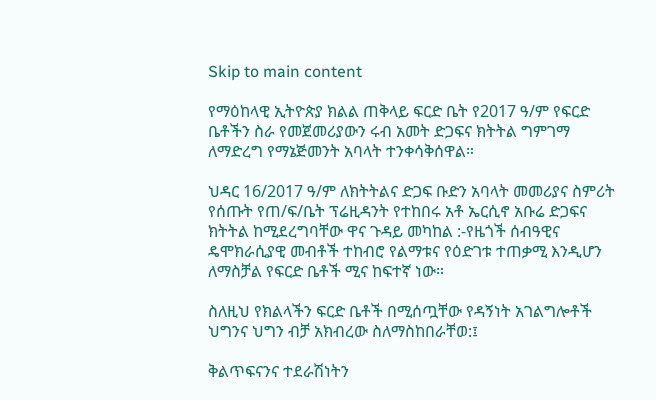Skip to main content

የማዕከላዊ ኢትዮጵያ ክልል ጠቅላይ ፍርድ ቤት የ2017 ዓ/ም የፍርድ ቤቶችን ስራ የመጀመሪያውን ሩብ አመት ድጋፍና ክትትል ግምገማ ለማድረግ የማኔጅመንት አባላት ተንቀሳቅሰዋል።

ህዳር 16/2017 ዓ/ም ለክትትልና ድጋፍ ቡድን አባላት መመሪያና ስምሪት የሰጡት የጠ/ፍ/ቤት ፕሬዚዳንት የተከበሩ አቶ ኤርሲኖ አቡሬ ድጋፍና ክትትል ከሚደረግባቸው ዋና ጉዳይ መካከል :-የዜጎች ሰብዓዊና ዴሞክራሲያዊ መብቶች ተከብሮ የልማቱና የዕድገቱ ተጠቃሚ እንዲሆን ለማስቻል የፍርድ ቤቶች ሚና ከፍተኛ ነው።

ስለዚህ የክልላችን ፍርድ ቤቶች በሚሰጧቸው የዳኝነት አገልግሎቶች ህግንና ህግን ብቻ አክብረው ስለማስከበራቸወ:፤

ቅልጥፍናንና ተደራሽነትን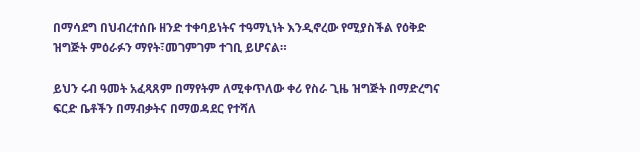በማሳደግ በህብረተሰቡ ዘንድ ተቀባይነትና ተዓማኒነት እንዲኖረው የሚያስችል የዕቅድ ዝግጅት ምዕራፉን ማየት፣መገምገም ተገቢ ይሆናል።

ይህን ሩብ ዓመት አፈጻጸም በማየትም ለሚቀጥለው ቀሪ የስራ ጊዜ ዝግጅት በማድረግና ፍርድ ቤቶችን በማብቃትና በማወዳደር የተሻለ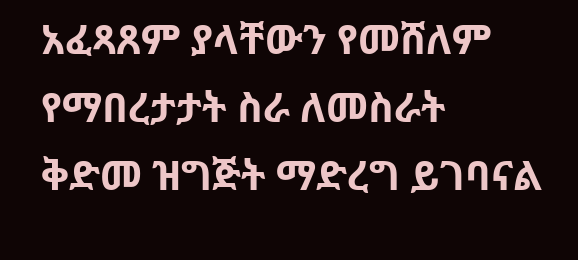አፈጻጸም ያላቸውን የመሸለም የማበረታታት ስራ ለመስራት ቅድመ ዝግጅት ማድረግ ይገባናል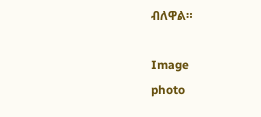ብለዋል።

Image
photo